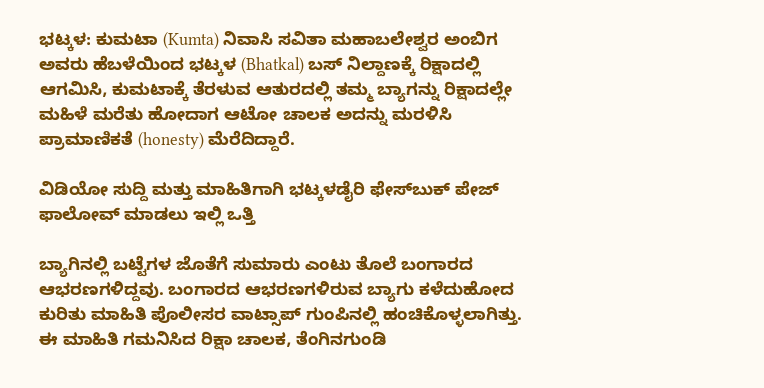ಭಟ್ಕಳ: ಕುಮಟಾ (Kumta) ನಿವಾಸಿ ಸವಿತಾ ಮಹಾಬಲೇಶ್ವರ ಅಂಬಿಗ ಅವರು ಹೆಬಳೆಯಿಂದ ಭಟ್ಕಳ (Bhatkal) ಬಸ್ ನಿಲ್ದಾಣಕ್ಕೆ ರಿಕ್ಷಾದಲ್ಲಿ ಆಗಮಿಸಿ, ಕುಮಟಾಕ್ಕೆ ತೆರಳುವ ಆತುರದಲ್ಲಿ ತಮ್ಮ ಬ್ಯಾಗನ್ನು ರಿಕ್ಷಾದಲ್ಲೇ ಮಹಿಳೆ ಮರೆತು ಹೋದಾಗ ಆಟೋ ಚಾಲಕ ಅದನ್ನು ಮರಳಿಸಿ ಪ್ರಾಮಾಣಿಕತೆ (honesty) ಮೆರೆದಿದ್ದಾರೆ.

ವಿಡಿಯೋ ಸುದ್ದಿ ಮತ್ತು ಮಾಹಿತಿಗಾಗಿ ಭಟ್ಕಳಡೈರಿ ಫೇಸ್‌ಬುಕ್‌ ಪೇಜ್ ಫಾಲೋವ್ ಮಾಡಲು ಇಲ್ಲಿ ಒತ್ತಿ

ಬ್ಯಾಗಿನಲ್ಲಿ ಬಟ್ಟೆಗಳ ಜೊತೆಗೆ ಸುಮಾರು ಎಂಟು ತೊಲೆ ಬಂಗಾರದ ಆಭರಣಗಳಿದ್ದವು. ಬಂಗಾರದ ಆಭರಣಗಳಿರುವ ಬ್ಯಾಗು ಕಳೆದುಹೋದ ಕುರಿತು ಮಾಹಿತಿ ಪೊಲೀಸರ ವಾಟ್ಸಾಪ್ ಗುಂಪಿನಲ್ಲಿ ಹಂಚಿಕೊಳ್ಳಲಾಗಿತ್ತು. ಈ ಮಾಹಿತಿ ಗಮನಿಸಿದ ರಿಕ್ಷಾ ಚಾಲಕ, ತೆಂಗಿನಗುಂಡಿ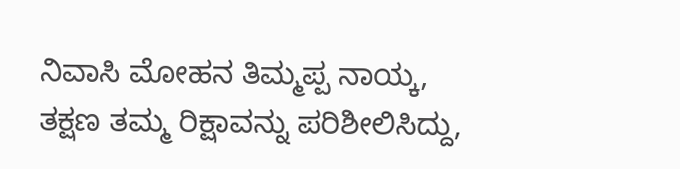ನಿವಾಸಿ ಮೋಹನ ತಿಮ್ಮಪ್ಪ ನಾಯ್ಕ, ತಕ್ಷಣ ತಮ್ಮ ರಿಕ್ಷಾವನ್ನು ಪರಿಶೀಲಿಸಿದ್ದು,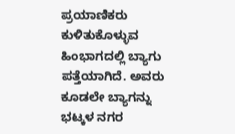ಪ್ರಯಾಣಿಕರು ಕುಳಿತುಕೊಳ್ಳುವ ಹಿಂಭಾಗದಲ್ಲಿ ಬ್ಯಾಗು ಪತ್ತೆಯಾಗಿದೆ. ಅವರು ಕೂಡಲೇ ಬ್ಯಾಗನ್ನು ಭಟ್ಕಳ ನಗರ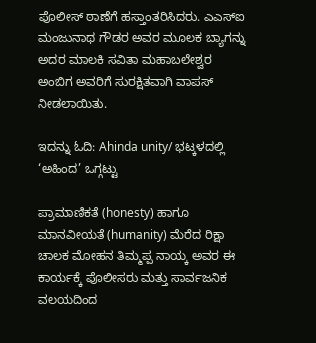ಪೊಲೀಸ್ ಠಾಣೆಗೆ ಹಸ್ತಾಂತರಿಸಿದರು. ಎಎಸ್‌ಐ ಮಂಜುನಾಥ ಗೌಡರ ಅವರ ಮೂಲಕ ಬ್ಯಾಗನ್ನು ಅದರ ಮಾಲಕಿ ಸವಿತಾ ಮಹಾಬಲೇಶ್ವರ ಅಂಬಿಗ ಅವರಿಗೆ ಸುರಕ್ಷಿತವಾಗಿ ವಾಪಸ್ ನೀಡಲಾಯಿತು.

ಇದನ್ನು ಓದಿ: Ahinda unity/ ಭಟ್ಕಳದಲ್ಲಿ ‘ಅಹಿಂದ’ ಒಗ್ಗಟ್ಟು

ಪ್ರಾಮಾಣಿಕತೆ (honesty) ಹಾಗೂ ಮಾನವೀಯತೆ (humanity) ಮೆರೆದ ರಿಕ್ಷಾ ಚಾಲಕ ಮೋಹನ ತಿಮ್ಮಪ್ಪ ನಾಯ್ಕ ಅವರ ಈ ಕಾರ್ಯಕ್ಕೆ ಪೊಲೀಸರು ಮತ್ತು ಸಾರ್ವಜನಿಕ ವಲಯದಿಂದ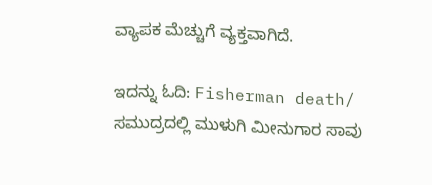ವ್ಯಾಪಕ ಮೆಚ್ಚುಗೆ ವ್ಯಕ್ತವಾಗಿದೆ.

ಇದನ್ನು ಓದಿ: Fisherman death/ ಸಮುದ್ರದಲ್ಲಿ ಮುಳುಗಿ ಮೀನುಗಾರ ಸಾವು